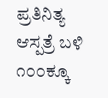ಪ್ರತಿನಿತ್ಯ ಆಸ್ಪತ್ರೆ ಬಳಿ ೧೦೦ಕ್ಕೂ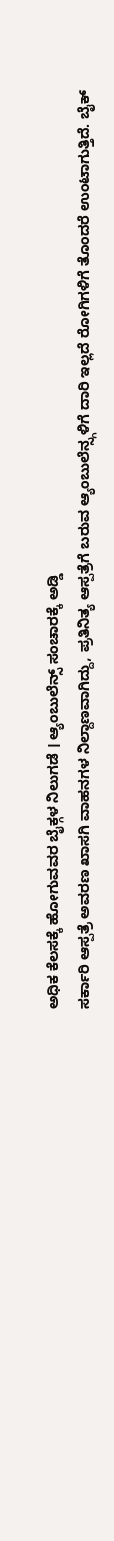ಅಧಿಕ ಕೆಲಸಕ್ಕೆ ಹೋಗುವವರ ಬೈಕ್ಗಳ ನಿಲುಗಡೆ । ಆ್ಯಂಬುಲೆನ್ಸ್ ಸಂಚಾರಕ್ಕೆ ಅಡ್ಡಿ
ಸರ್ಕಾರಿ ಆಸ್ಪತ್ರೆ ಅವರಣ ಖಾಸಗಿ ವಾಹನಗಳ ನಿಲ್ದಾಣವಾಗಿದ್ದು, ಪ್ರತಿನಿತ್ಯ ಆಸ್ಪತ್ರೆಗೆ ಬರುವ ಆ್ಯಂಬುಲೆನ್ಸ್ಗಳಿಗೆ ದಾರಿ ಇಲ್ಲದೆ ರೋಗಿಗಳಿಗೆ ತೊಂದರೆ ಉಂಟಾಗುತ್ತಿದೆ. ಬೈಕ್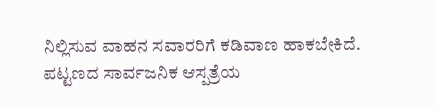ನಿಲ್ಲಿಸುವ ವಾಹನ ಸವಾರರಿಗೆ ಕಡಿವಾಣ ಹಾಕಬೇಕಿದೆ.
ಪಟ್ಟಣದ ಸಾರ್ವಜನಿಕ ಆಸ್ಪತ್ರೆಯ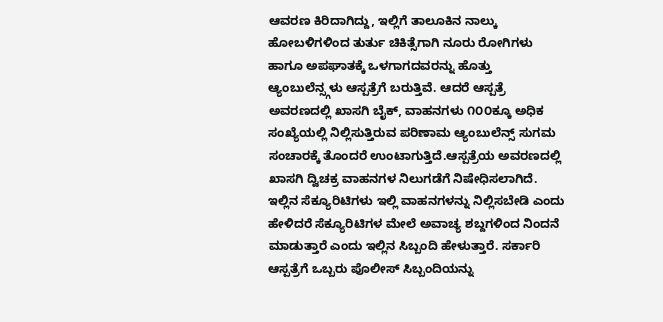ಆವರಣ ಕಿರಿದಾಗಿದ್ದು, ಇಲ್ಲಿಗೆ ತಾಲೂಕಿನ ನಾಲ್ಕು ಹೋಬಳಿಗಳಿಂದ ತುರ್ತು ಚಿಕಿತ್ಸೆಗಾಗಿ ನೂರು ರೋಗಿಗಳು ಹಾಗೂ ಅಪಘಾತಕ್ಕೆ ಒಳಗಾಗದವರನ್ನು ಹೊತ್ತು ಆ್ಯಂಬುಲೆನ್ಸ್ಗಳು ಆಸ್ಪತ್ರೆಗೆ ಬರುತ್ತಿವೆ. ಆದರೆ ಆಸ್ಪತ್ರೆ ಅವರಣದಲ್ಲಿ ಖಾಸಗಿ ಬೈಕ್, ವಾಹನಗಳು ೧೦೦ಕ್ಕೂ ಅಧಿಕ ಸಂಖ್ಯೆಯಲ್ಲಿ ನಿಲ್ಲಿಸುತ್ತಿರುವ ಪರಿಣಾಮ ಆ್ಯಂಬುಲೆನ್ಸ್ ಸುಗಮ ಸಂಚಾರಕ್ಕೆ ತೊಂದರೆ ಉಂಟಾಗುತ್ತಿದೆ.ಆಸ್ಪತ್ರೆಯ ಅವರಣದಲ್ಲಿ ಖಾಸಗಿ ದ್ವಿಚಕ್ರ ವಾಹನಗಳ ನಿಲುಗಡೆಗೆ ನಿಷೇಧಿಸಲಾಗಿದೆ. ಇಲ್ಲಿನ ಸೆಕ್ಯೂರಿಟಿಗಳು ಇಲ್ಲಿ ವಾಹನಗಳನ್ನು ನಿಲ್ಲಿಸಬೇಡಿ ಎಂದು ಹೇಳಿದರೆ ಸೆಕ್ಯೂರಿಟಿಗಳ ಮೇಲೆ ಅವಾಚ್ಯ ಶಬ್ದಗಳಿಂದ ನಿಂದನೆ ಮಾಡುತ್ತಾರೆ ಎಂದು ಇಲ್ಲಿನ ಸಿಬ್ಬಂದಿ ಹೇಳುತ್ತಾರೆ. ಸರ್ಕಾರಿ ಆಸ್ಪತ್ರೆಗೆ ಒಬ್ಬರು ಪೊಲೀಸ್ ಸಿಬ್ಬಂದಿಯನ್ನು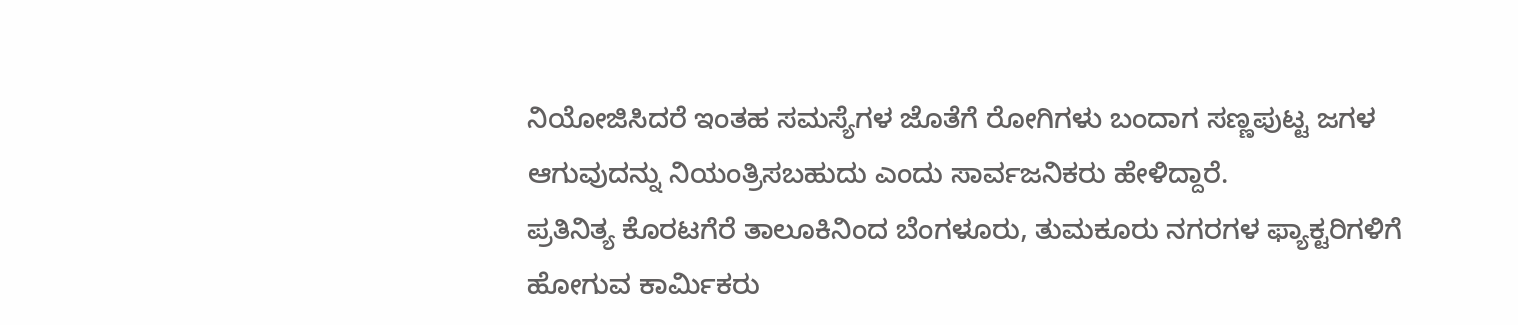ನಿಯೋಜಿಸಿದರೆ ಇಂತಹ ಸಮಸ್ಯೆಗಳ ಜೊತೆಗೆ ರೋಗಿಗಳು ಬಂದಾಗ ಸಣ್ಣಪುಟ್ಟ ಜಗಳ ಆಗುವುದನ್ನು ನಿಯಂತ್ರಿಸಬಹುದು ಎಂದು ಸಾರ್ವಜನಿಕರು ಹೇಳಿದ್ದಾರೆ.
ಪ್ರತಿನಿತ್ಯ ಕೊರಟಗೆರೆ ತಾಲೂಕಿನಿಂದ ಬೆಂಗಳೂರು, ತುಮಕೂರು ನಗರಗಳ ಫ್ಯಾಕ್ಟರಿಗಳಿಗೆ ಹೋಗುವ ಕಾರ್ಮಿಕರು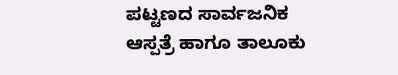ಪಟ್ಟಣದ ಸಾರ್ವಜನಿಕ ಆಸ್ಪತ್ರೆ ಹಾಗೂ ತಾಲೂಕು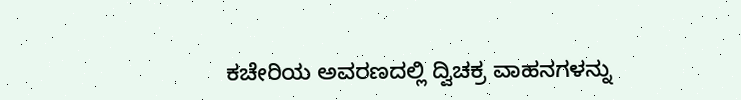ಕಚೇರಿಯ ಅವರಣದಲ್ಲಿ ದ್ವಿಚಕ್ರ ವಾಹನಗಳನ್ನು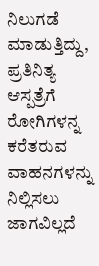ನಿಲುಗಡೆ ಮಾಡುತ್ತಿದ್ದು, ಪ್ರತಿನಿತ್ಯ ಆಸ್ಪತ್ರೆಗೆ ರೋಗಿಗಳನ್ನ ಕರೆತರುವ ವಾಹನಗಳನ್ನು ನಿಲ್ಲಿಸಲು ಜಾಗವಿಲ್ಲದೆ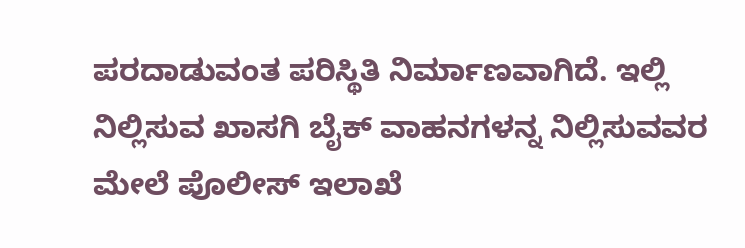ಪರದಾಡುವಂತ ಪರಿಸ್ಥಿತಿ ನಿರ್ಮಾಣವಾಗಿದೆ. ಇಲ್ಲಿ ನಿಲ್ಲಿಸುವ ಖಾಸಗಿ ಬೈಕ್ ವಾಹನಗಳನ್ನ ನಿಲ್ಲಿಸುವವರ ಮೇಲೆ ಪೊಲೀಸ್ ಇಲಾಖೆ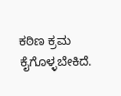ಕಠಿಣ ಕ್ರಮ ಕೈಗೊಳ್ಳಬೇಕಿದೆ.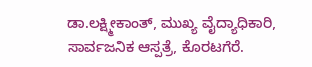ಡಾ.ಲಕ್ಷ್ಮೀಕಾಂತ್, ಮುಖ್ಯ ವೈದ್ಯಾಧಿಕಾರಿ, ಸಾರ್ವಜನಿಕ ಆಸ್ಪತ್ರೆ, ಕೊರಟಗೆರೆ.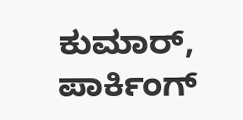ಕುಮಾರ್, ಪಾರ್ಕಿಂಗ್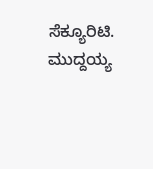ಸೆಕ್ಯೂರಿಟಿ.
ಮುದ್ದಯ್ಯ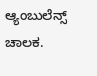ಆ್ಯಂಬುಲೆನ್ಸ್ ಚಾಲಕ.